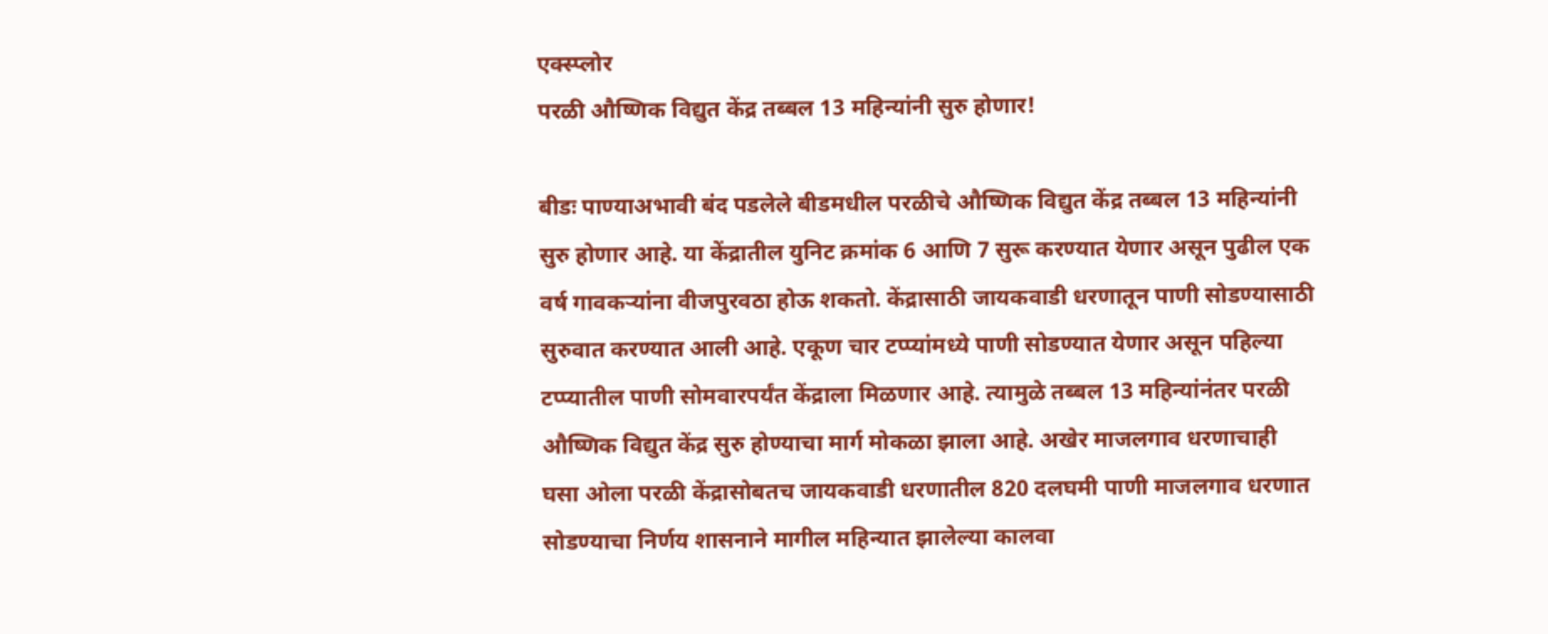एक्स्प्लोर
परळी औष्णिक विद्युत केंद्र तब्बल 13 महिन्यांनी सुरु होणार!

बीडः पाण्याअभावी बंद पडलेले बीडमधील परळीचे औष्णिक विद्युत केंद्र तब्बल 13 महिन्यांनी सुरु होणार आहे. या केंद्रातील युनिट क्रमांक 6 आणि 7 सुरू करण्यात येणार असून पुढील एक वर्ष गावकऱ्यांना वीजपुरवठा होऊ शकतो. केंद्रासाठी जायकवाडी धरणातून पाणी सोडण्यासाठी सुरुवात करण्यात आली आहे. एकूण चार टप्प्यांमध्ये पाणी सोडण्यात येणार असून पहिल्या टप्प्यातील पाणी सोमवारपर्यंत केंद्राला मिळणार आहे. त्यामुळे तब्बल 13 महिन्यांनंतर परळी औष्णिक विद्युत केंद्र सुरु होण्याचा मार्ग मोकळा झाला आहे. अखेर माजलगाव धरणाचाही घसा ओला परळी केंद्रासोबतच जायकवाडी धरणातील 820 दलघमी पाणी माजलगाव धरणात सोडण्याचा निर्णय शासनाने मागील महिन्यात झालेल्या कालवा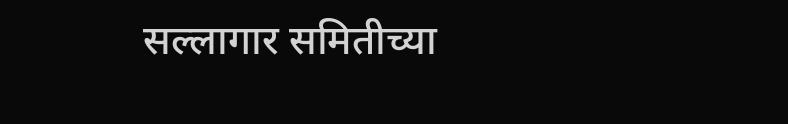सल्लागार समितीच्या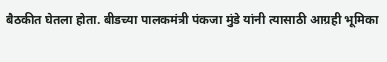बैठकीत घेतला होता. बीडच्या पालकमंत्री पंकजा मुंडे यांनी त्यासाठी आग्रही भूमिका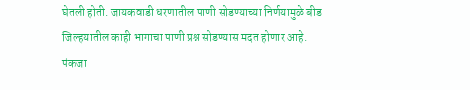घेतली होती. जायकवाडी धरणातील पाणी सोडण्याच्या निर्णयामुळे बीड जिल्हयातील काही भागाचा पाणी प्रश्न सोडण्यास मदत होणार आहे. पंकजा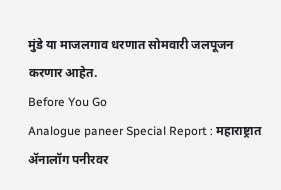मुंडे या माजलगाव धरणात सोमवारी जलपूजन करणार आहेत.
Before You Go
Analogue paneer Special Report : महाराष्ट्रात ॲनालॉग पनीरवर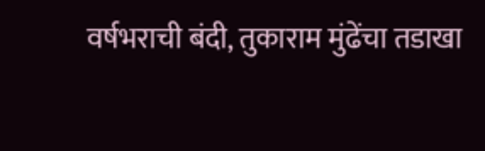वर्षभराची बंदी, तुकाराम मुंढेंचा तडाखा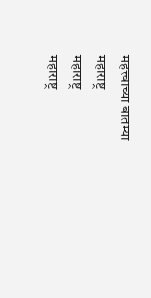महत्त्वाच्या बातम्या
महाराष्ट्र
महाराष्ट्र
महाराष्ट्र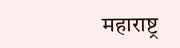महाराष्ट्र